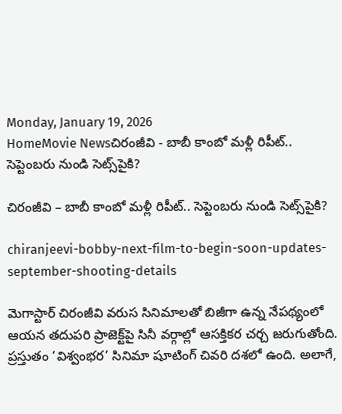Monday, January 19, 2026
HomeMovie Newsచిరంజీవి - బాబీ కాంబో మళ్లీ రిపీట్.. సెప్టెంబరు నుండి సెట్స్‌పైకి?

చిరంజీవి – బాబీ కాంబో మళ్లీ రిపీట్.. సెప్టెంబరు నుండి సెట్స్‌పైకి?

chiranjeevi-bobby-next-film-to-begin-soon-updates-september-shooting-details

మెగాస్టార్ చిరంజీవి వరుస సినిమాలతో బిజీగా ఉన్న నేపథ్యంలో ఆయన తదుపరి ప్రాజెక్ట్‌పై సినీ వర్గాల్లో ఆసక్తికర చర్చ జరుగుతోంది. ప్రస్తుతం ‘విశ్వంభర’ సినిమా షూటింగ్ చివరి దశలో ఉంది. అలాగే,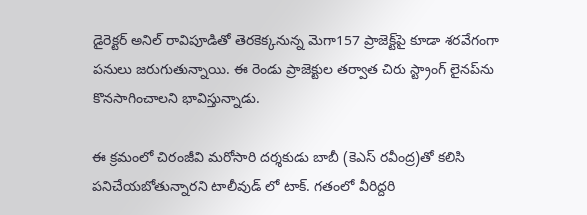డైరెక్టర్ అనిల్ రావిపూడితో తెరకెక్కనున్న మెగా157 ప్రాజెక్ట్‌పై కూడా శరవేగంగా పనులు జరుగుతున్నాయి. ఈ రెండు ప్రాజెక్టుల తర్వాత చిరు స్ట్రాంగ్ లైనప్‌ను కొనసాగించాలని భావిస్తున్నాడు.

ఈ క్రమంలో చిరంజీవి మరోసారి దర్శకుడు బాబీ (కెఎస్ రవీంద్ర)తో కలిసి పనిచేయబోతున్నారని టాలీవుడ్ లో టాక్. గతంలో వీరిద్దరి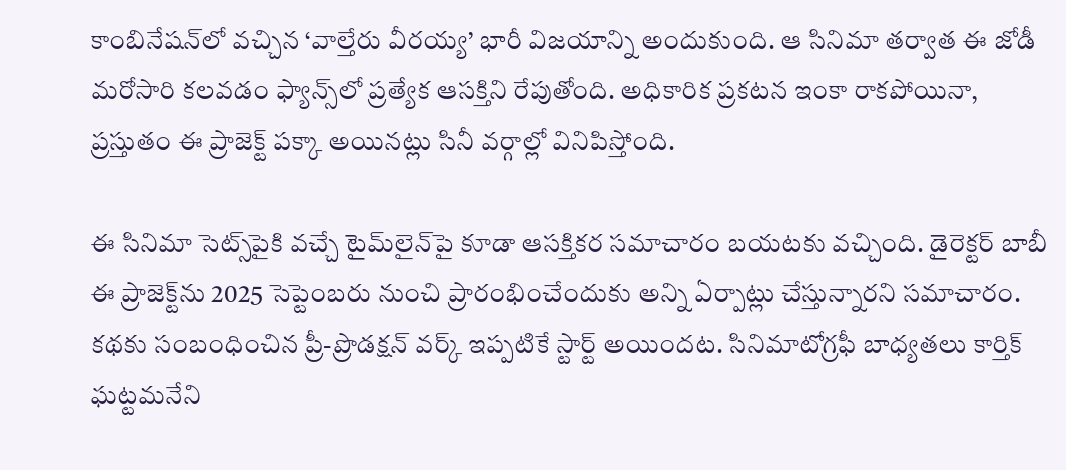కాంబినేషన్‌లో వచ్చిన ‘వాల్తేరు వీరయ్య’ భారీ విజయాన్ని అందుకుంది. ఆ సినిమా తర్వాత ఈ జోడీ మరోసారి కలవడం ఫ్యాన్స్‌లో ప్రత్యేక ఆసక్తిని రేపుతోంది. అధికారిక ప్రకటన ఇంకా రాకపోయినా, ప్రస్తుతం ఈ ప్రాజెక్ట్ పక్కా అయినట్లు సినీ వర్గాల్లో వినిపిస్తోంది.

ఈ సినిమా సెట్స్‌పైకి వచ్చే టైమ్‌లైన్‌పై కూడా ఆసక్తికర సమాచారం బయటకు వచ్చింది. డైరెక్టర్ బాబీ ఈ ప్రాజెక్ట్‌ను 2025 సెప్టెంబరు నుంచి ప్రారంభించేందుకు అన్ని ఏర్పాట్లు చేస్తున్నారని సమాచారం. కథకు సంబంధించిన ప్రీ-ప్రొడక్షన్ వర్క్ ఇప్పటికే స్టార్ట్ అయిందట. సినిమాటోగ్రఫీ బాధ్యతలు కార్తిక్ ఘట్టమనేని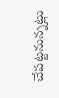చేపట్టనున్నట్లు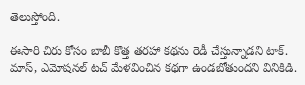తెలుస్తోంది.

ఈసారి చిరు కోసం బాబీ కొత్త తరహా కథను రెడీ చేస్తున్నాడని టాక్. మాస్, ఎమోషనల్ టచ్ మేళవించిన కథగా ఉండబోతుందని వినికిడి.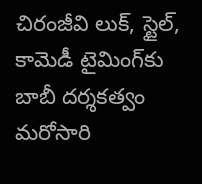చిరంజీవి లుక్, స్టైల్, కామెడీ టైమింగ్‌కు బాబీ దర్శకత్వం మరోసారి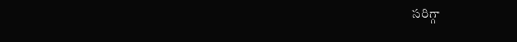సరిగ్గా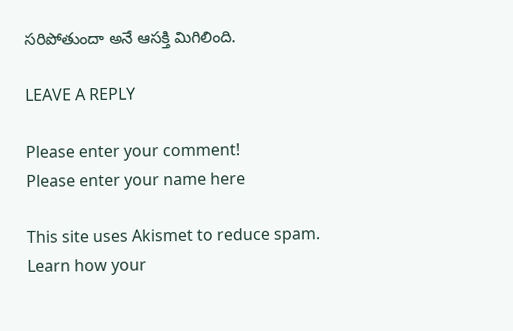సరిపోతుందా అనే ఆసక్తి మిగిలింది.

LEAVE A REPLY

Please enter your comment!
Please enter your name here

This site uses Akismet to reduce spam. Learn how your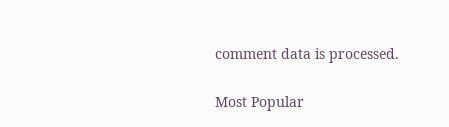comment data is processed.

Most Popular